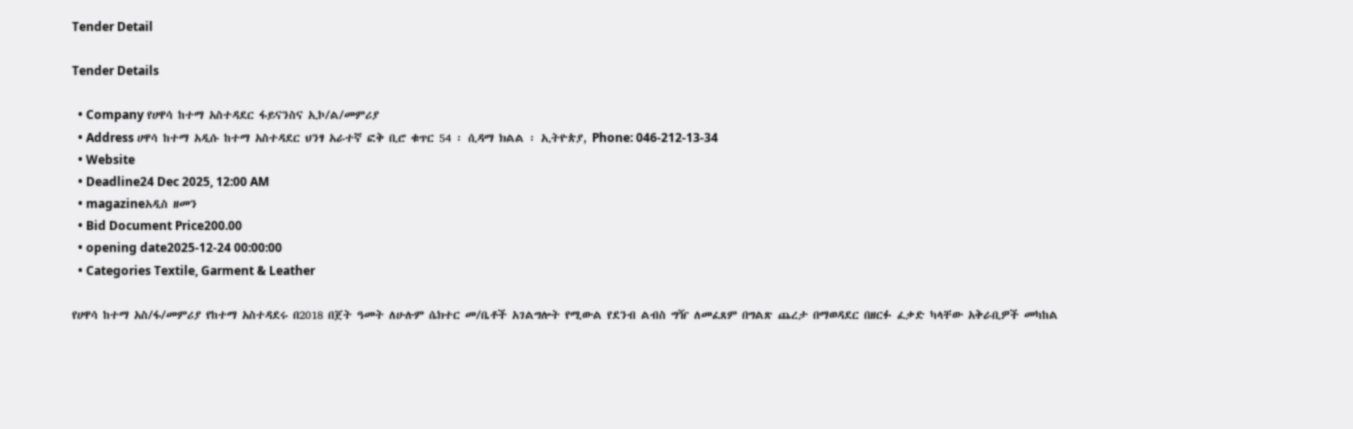Tender Detail

Tender Details

  • Company የሀዋሳ ከተማ አስተዳደር ፋይናንስና ኢኮ/ል/መምሪያ
  • Address ሀዋሳ ከተማ አዲሱ ከተማ አስተዳደር ህንፃ አራተኛ ፎቅ ቢሮ ቁጥር 54 ፡ ሲዳማ ክልል ፡ ኢትዮጵያ, Phone: 046-212-13-34
  • Website
  • Deadline24 Dec 2025, 12:00 AM
  • magazineአዲስ ዘመን
  • Bid Document Price200.00
  • opening date2025-12-24 00:00:00
  • Categories Textile, Garment & Leather

የሀዋሳ ከተማ አስ/ፋ/መምሪያ የከተማ አስተዳደሩ በ2018 በጀት ዓመት ለሁሉም ሴክተር መ/ቤቶች አገልግሎት የሚውል የደንብ ልብስ ግዥ ለመፈጸም በግልጽ ጨረታ በማወዳደር በዘርፉ ፈቃድ ካላቸው አቅራቢዎች መካከል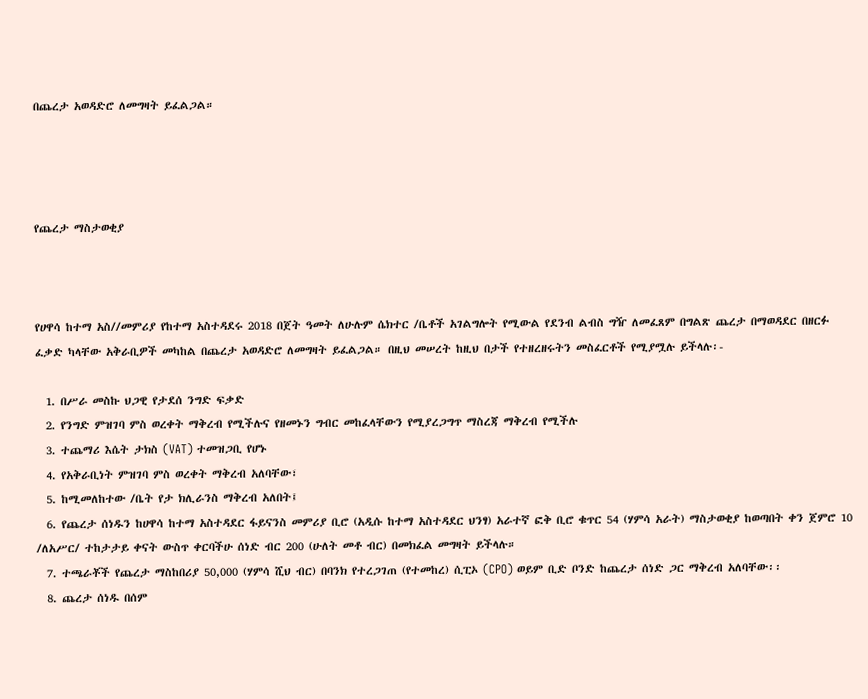በጨረታ አወዳድሮ ለመግዛት ይፈልጋል።




የጨረታ ማስታወቂያ



የሀዋሳ ከተማ አስ//መምሪያ የከተማ አስተዳደሩ 2018 በጀት ዓመት ለሁሉም ሴክተር /ቤቶች አገልግሎት የሚውል የደንብ ልብስ ግዥ ለመፈጸም በግልጽ ጨረታ በማወዳደር በዘርፉ ፈቃድ ካላቸው አቅራቢዎች መካከል በጨረታ አወዳድሮ ለመግዛት ይፈልጋል። በዚህ መሠረት ከዚህ በታች የተዘረዘሩትን መስፈርቶች የሚያሟሉ ይችላሉ፡-

  1. በሥራ መስኩ ህጋዊ የታደሰ ንግድ ፍቃድ
  2. የንግድ ምዝገባ ምስ ወረቀት ማቅረብ የሚችሉና የዘመኑን ግብር መከፈላቸውን የሚያረጋግጥ ማስረጃ ማቅረብ የሚችሉ
  3. ተጨማሪ እሴት ታክስ (VAT) ተመዝጋቢ የሆኑ
  4. የአቅራቢነት ምዝገባ ምስ ወረቀት ማቅረብ አለባቸው፣
  5. ከሚመለከተው /ቤት የታ ክሊራንስ ማቅረብ አለበት፤
  6. የጨረታ ሰነዱን ከሀዋሳ ከተማ አስተዳደር ፋይናንስ መምሪያ ቢሮ (አዲሱ ከተማ አስተዳደር ህንፃ) አራተኛ ፎቅ ቢሮ ቁጥር 54 (ሃምሳ አራት) ማስታወቂያ ከወጣበት ቀን ጀምሮ 10 /ለአሥር/ ተከታታይ ቀናት ውስጥ ቀርባችሁ ሰነድ ብር 200 (ሁለት መቶ ብር) በመክፈል መግዛት ይችላሉ።
  7. ተጫራቾች የጨረታ ማስከበሪያ 50,000 (ሃምሳ ሺህ ብር) በባንክ የተረጋገጠ (የተመከረ) ሲፒኦ (CPO) ወይም ቢድ ቦንድ ከጨረታ ሰነድ ጋር ማቅረብ አለባቸው፡፡
  8. ጨረታ ሰነዱ በሰም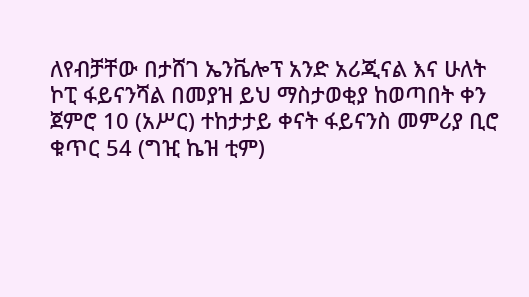ለየብቻቸው በታሸገ ኤንቬሎፕ አንድ አሪጂናል እና ሁለት ኮፒ ፋይናንሻል በመያዝ ይህ ማስታወቂያ ከወጣበት ቀን ጀምሮ 10 (አሥር) ተከታታይ ቀናት ፋይናንስ መምሪያ ቢሮ ቁጥር 54 (ግዢ ኬዝ ቲም)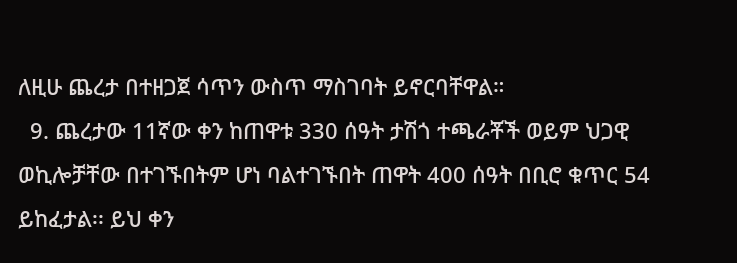ለዚሁ ጨረታ በተዘጋጀ ሳጥን ውስጥ ማስገባት ይኖርባቸዋል።
  9. ጨረታው 11ኛው ቀን ከጠዋቱ 330 ሰዓት ታሽጎ ተጫራቾች ወይም ህጋዊ ወኪሎቻቸው በተገኙበትም ሆነ ባልተገኙበት ጠዋት 400 ሰዓት በቢሮ ቁጥር 54 ይከፈታል፡፡ ይህ ቀን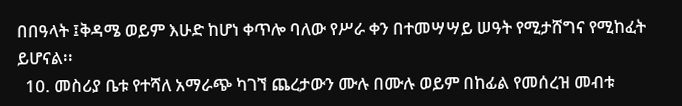በበዓላት ፤ቅዳሜ ወይም እሁድ ከሆነ ቀጥሎ ባለው የሥራ ቀን በተመሣሣይ ሠዓት የሚታሸግና የሚከፈት ይሆናል፡፡
  10. መስሪያ ቤቱ የተሻለ አማራጭ ካገኘ ጨረታውን ሙሉ በሙሉ ወይም በከፊል የመሰረዝ መብቱ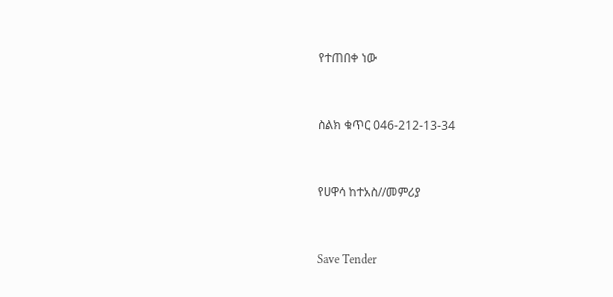የተጠበቀ ነው



ስልክ ቁጥር 046-212-13-34



የሀዋሳ ከተአስ//መምሪያ



Save Tender